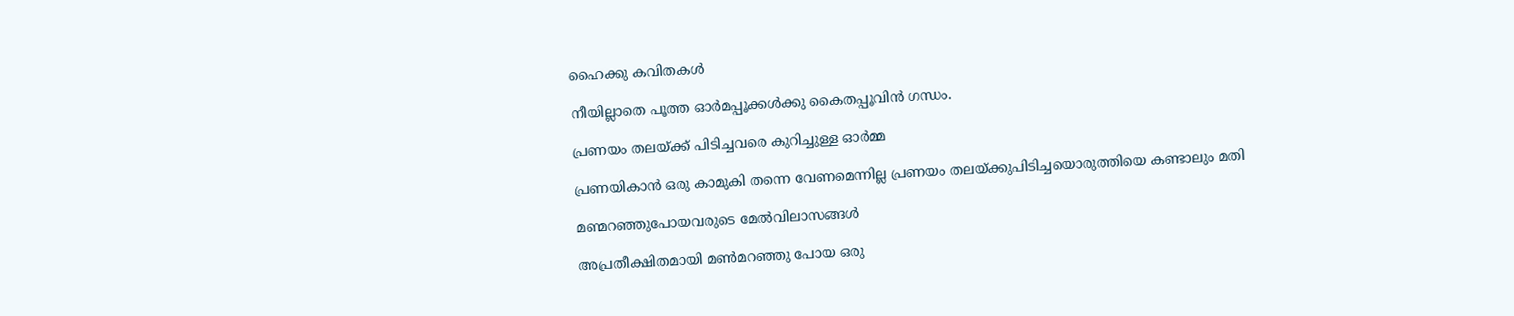ഹൈക്കു കവിതകൾ

നീയില്ലാതെ പൂത്ത ഓർമപ്പൂക്കൾക്കു കൈതപ്പൂവിൻ ഗന്ധം.

പ്രണയം തലയ്ക്ക് പിടിച്ചവരെ കുറിച്ചുള്ള ഓർമ്മ

പ്രണയികാൻ ഒരു കാമുകി തന്നെ വേണമെന്നില്ല പ്രണയം തലയ്ക്കുപിടിച്ചയൊരുത്തിയെ കണ്ടാലും മതി

മണ്മറഞ്ഞുപോയവരുടെ മേൽവിലാസങ്ങൾ

അപ്രതീക്ഷിതമായി മൺമറഞ്ഞു പോയ ഒരു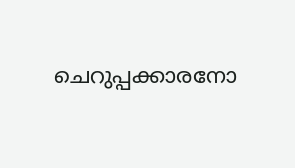ചെറുപ്പക്കാരനോ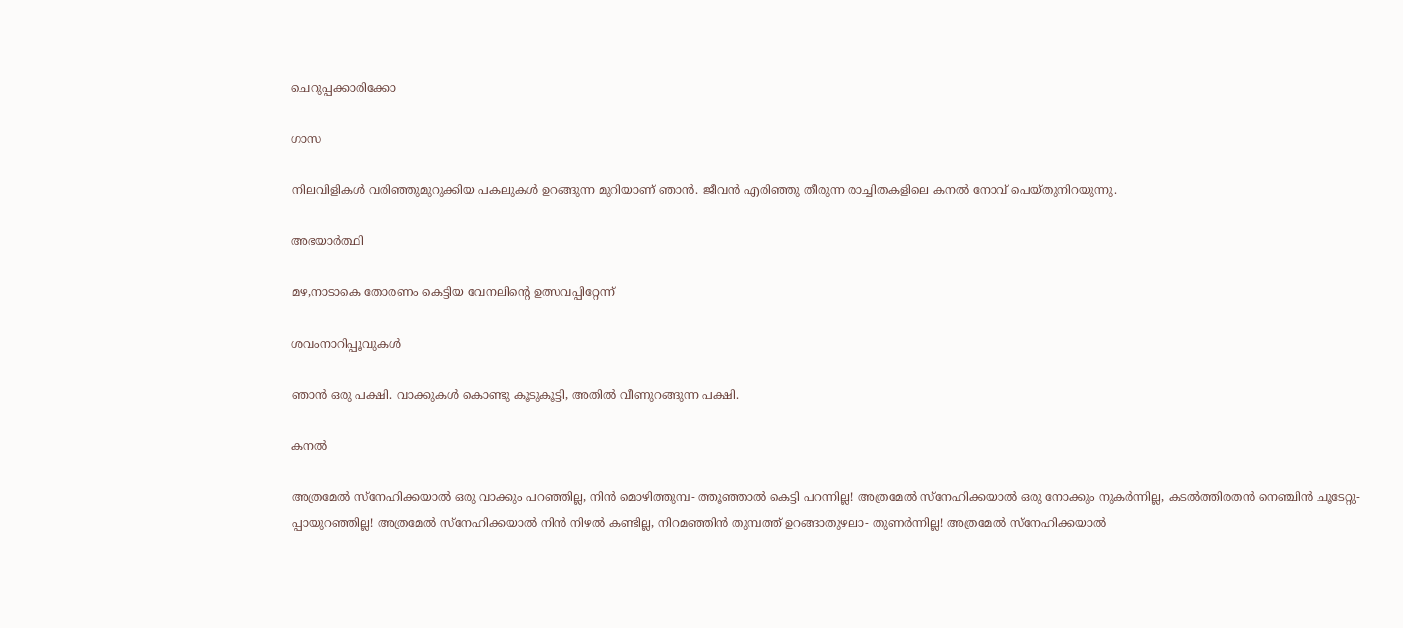ചെറുപ്പക്കാരിക്കോ

ഗാസ

നിലവിളികൾ വരിഞ്ഞുമുറുക്കിയ പകലുകൾ ഉറങ്ങുന്ന മുറിയാണ് ഞാൻ. ജീവൻ എരിഞ്ഞു തീരുന്ന രാച്ചിതകളിലെ കനൽ നോവ് പെയ്തുനിറയുന്നു.

അഭയാർത്ഥി

മഴ,നാടാകെ തോരണം കെട്ടിയ വേനലിന്‍റെ ഉത്സവപ്പിറ്റേന്ന്

ശവംനാറിപ്പൂവുകൾ

ഞാൻ ഒരു പക്ഷി. വാക്കുകൾ കൊണ്ടു കൂടുകൂട്ടി, അതിൽ വീണുറങ്ങുന്ന പക്ഷി.

കനല്‍

അത്രമേല്‍ സ്നേഹിക്കയാല്‍ ഒരു വാക്കും പറഞ്ഞില്ല, നിന്‍ മൊഴിത്തുമ്പ- ത്തൂഞ്ഞാല്‍ കെട്ടി പറന്നില്ല! അത്രമേല്‍ സ്നേഹിക്കയാല്‍ ഒരു നോക്കും നുകര്‍ന്നില്ല, കടല്‍ത്തിരതന്‍ നെഞ്ചിന്‍ ചൂടേറ്റു- പ്പായുറഞ്ഞില്ല! അത്രമേല്‍ സ്നേഹിക്കയാല്‍ നിന്‍ നിഴല്‍ കണ്ടില്ല, നിറമഞ്ഞിന്‍ തുമ്പത്ത് ഉറങ്ങാതുഴലാ- തുണര്‍ന്നില്ല! അത്രമേല്‍ സ്നേഹിക്കയാല്‍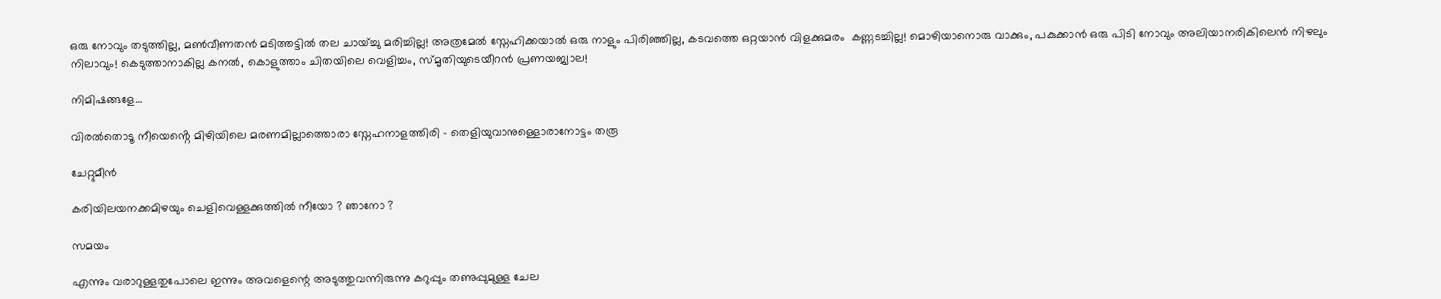ഒരു നോവും തടുത്തില്ല, മണ്‍വീണതന്‍ മടിത്തട്ടില്‍ തല ചായ്ച്ചു മരിച്ചില്ല! അത്രമേല്‍ സ്നേഹിക്കയാല്‍ ഒരു നാളും പിരിഞ്ഞില്ല, കടവത്തെ ഒറ്റയാന്‍ വിളക്കുമരം  കണ്ണടച്ചില്ല! മൊഴിയാനൊരു വാക്കും, പകുക്കാന്‍ ഒരു പിടി നോവും അലിയാനരികിലെന്‍ നിഴലും നിലാവും! കെടുത്താനാകില്ല കനല്‍, കൊളുത്താം ചിതയിലെ വെളിച്ചം, സ്മൃതിയുടെയീറന്‍ പ്രണയജ്വാല!

നിമിഷങ്ങളേ…

വിരൽതൊടൂ നീയെൻ്റെ മിഴിയിലെ മരണമില്ലാത്തൊരാ സ്നേഹനാളത്തിരി - തെളിയുവാനുള്ളൊരാനോട്ടം തരൂ

ചേറ്റുമീൻ

കരിയിലയനക്കമിഴയും ചെളിവെള്ളക്കുത്തിൽ നീയോ ? ഞാനോ ?

സമയം

എന്നും വരാറുള്ളതുപോലെ ഇന്നും അവളെന്റെ അടുത്തുവന്നിരുന്നു കറുപ്പും തണുപ്പുമുള്ള ചേല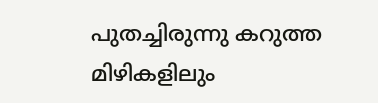പുതച്ചിരുന്നു കറുത്ത മിഴികളിലും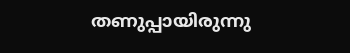തണുപ്പായിരുന്നു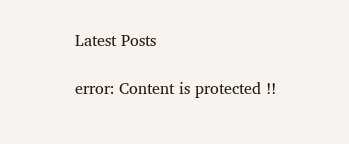Latest Posts

error: Content is protected !!